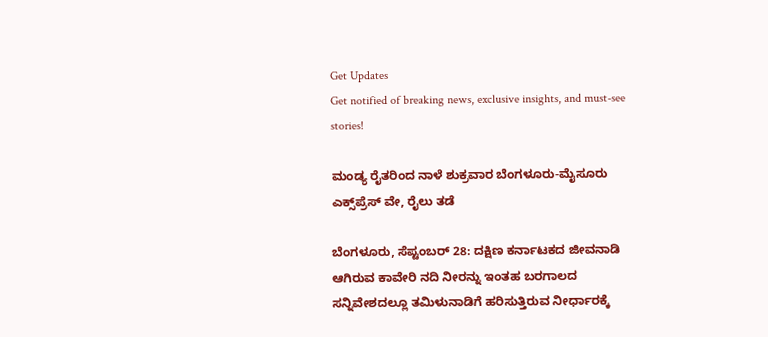Get Updates
Get notified of breaking news, exclusive insights, and must-see stories!

ಮಂಡ್ಯ ರೈತರಿಂದ ನಾಳೆ ಶುಕ್ರವಾರ ಬೆಂಗಳೂರು-ಮೈಸೂರು ಎಕ್ಸ್‌ಪ್ರೆಸ್‌ ವೇ, ರೈಲು ತಡೆ

ಬೆಂಗಳೂರು, ಸೆಪ್ಟಂಬರ್ 28: ದಕ್ಷಿಣ ಕರ್ನಾಟಕದ ಜೀವನಾಡಿ ಆಗಿರುವ ಕಾವೇರಿ ನದಿ ನೀರನ್ನು ಇಂತಹ ಬರಗಾಲದ ಸನ್ನಿವೇಶದಲ್ಲೂ ತಮಿಳುನಾಡಿಗೆ ಹರಿಸುತ್ತಿರುವ ನೀರ್ಧಾರಕ್ಕೆ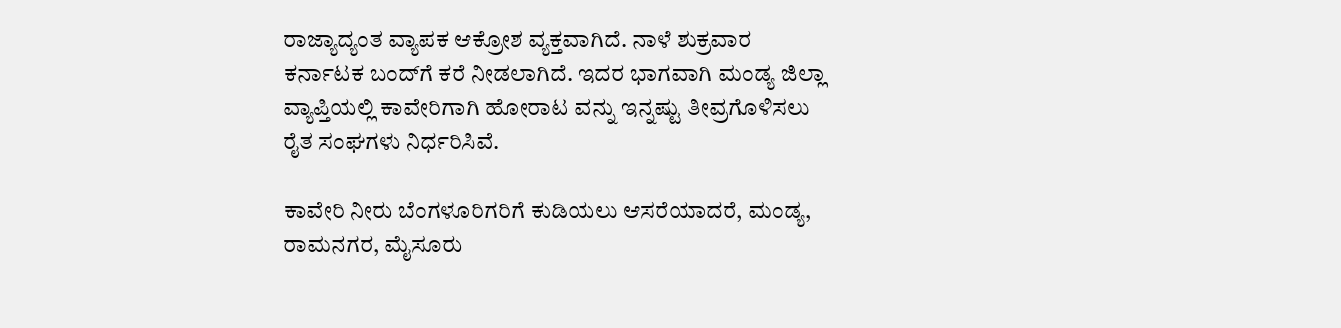ರಾಜ್ಯಾದ್ಯಂತ ವ್ಯಾಪಕ ಆಕ್ರೋಶ ವ್ಯಕ್ತವಾಗಿದೆ. ನಾಳೆ ಶುಕ್ರವಾರ ಕರ್ನಾಟಕ ಬಂದ್‌ಗೆ ಕರೆ ನೀಡಲಾಗಿದೆ. ಇದರ ಭಾಗವಾಗಿ ಮಂಡ್ಯ ಜಿಲ್ಲಾ ವ್ಯಾಪ್ತಿಯಲ್ಲಿ ಕಾವೇರಿಗಾಗಿ ಹೋರಾಟ ವನ್ನು ಇನ್ನಷ್ಟು ತೀವ್ರಗೊಳಿಸಲು ರೈತ ಸಂಘಗಳು ನಿರ್ಧರಿಸಿವೆ.

ಕಾವೇರಿ ನೀರು ಬೆಂಗಳೂರಿಗರಿಗೆ ಕುಡಿಯಲು ಆಸರೆಯಾದರೆ, ಮಂಡ್ಯ, ರಾಮನಗರ, ಮೈಸೂರು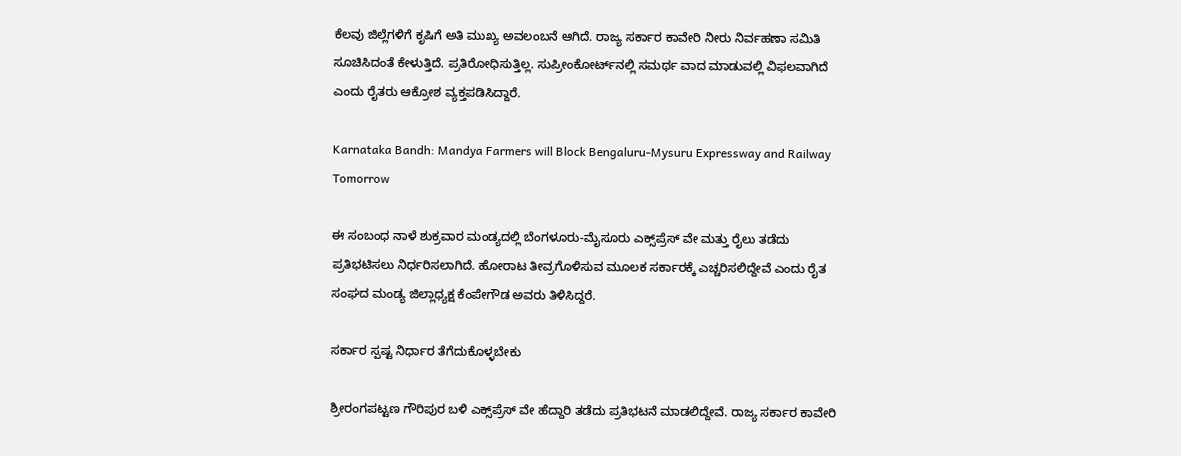ಕೆಲವು ಜಿಲ್ಲೆಗಳಿಗೆ ಕೃಷಿಗೆ ಅತಿ ಮುಖ್ಯ ಅವಲಂಬನೆ ಆಗಿದೆ. ರಾಜ್ಯ ಸರ್ಕಾರ ಕಾವೇರಿ ನೀರು ನಿರ್ವಹಣಾ ಸಮಿತಿ ಸೂಚಿಸಿದಂತೆ ಕೇಳುತ್ತಿದೆ. ಪ್ರತಿರೋಧಿಸುತ್ತಿಲ್ಲ. ಸುಪ್ರೀಂಕೋರ್ಟ್‌ನಲ್ಲಿ ಸಮರ್ಥ ವಾದ ಮಾಡುವಲ್ಲಿ ವಿಫಲವಾಗಿದೆ ಎಂದು ರೈತರು ಆಕ್ರೋಶ ವ್ಯಕ್ತಪಡಿಸಿದ್ದಾರೆ.

Karnataka Bandh: Mandya Farmers will Block Bengaluru-Mysuru Expressway and Railway Tomorrow

ಈ ಸಂಬಂಧ ನಾಳೆ ಶುಕ್ರವಾರ ಮಂಡ್ಯದಲ್ಲಿ ಬೆಂಗಳೂರು-ಮೈಸೂರು ಎಕ್ಸ್‌ಪ್ರೆಸ್‌ ವೇ ಮತ್ತು ರೈಲು ತಡೆದು ಪ್ರತಿಭಟಿಸಲು ನಿರ್ಧರಿಸಲಾಗಿದೆ. ಹೋರಾಟ ತೀವ್ರಗೊಳಿಸುವ ಮೂಲಕ ಸರ್ಕಾರಕ್ಕೆ ಎಚ್ಚರಿಸಲಿದ್ದೇವೆ ಎಂದು ರೈತ ಸಂಘದ ಮಂಡ್ಯ ಜಿಲ್ಲಾಧ್ಯಕ್ಷ ಕೆಂಪೇಗೌಡ ಅವರು ತಿಳಿಸಿದ್ದರೆ.

ಸರ್ಕಾರ ಸ್ಪಷ್ಟ ನಿರ್ಧಾರ ತೆಗೆದುಕೊಳ್ಳಬೇಕು

ಶ್ರೀರಂಗಪಟ್ಟಣ ಗೌರಿಪುರ ಬಳಿ ಎಕ್ಸ್‌ಪ್ರೆಸ್‌ ವೇ ಹೆದ್ದಾರಿ ತಡೆದು ಪ್ರತಿಭಟನೆ ಮಾಡಲಿದ್ದೇವೆ. ರಾಜ್ಯ ಸರ್ಕಾರ ಕಾವೇರಿ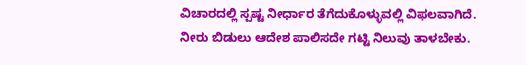ವಿಚಾರದಲ್ಲಿ ಸ್ಪಷ್ಟ ನೀರ್ಧಾರ ತೆಗೆದುಕೊಳ್ಳುವಲ್ಲಿ ವಿಫಲವಾಗಿದೆ. ನೀರು ಬಿಡುಲು ಆದೇಶ ಪಾಲಿಸದೇ ಗಟ್ಟಿ ನಿಲುವು ತಾಳಬೇಕು.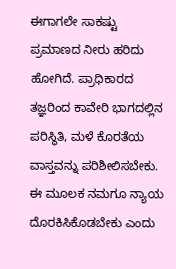ಈಗಾಗಲೇ ಸಾಕಷ್ಟು ಪ್ರಮಾಣದ ನೀರು ಹರಿದು ಹೋಗಿದೆ. ಪ್ರಾಧಿಕಾರದ ತಜ್ಞರಿಂದ ಕಾವೇರಿ ಭಾಗದಲ್ಲಿನ ಪರಿಸ್ಥಿತಿ, ಮಳೆ ಕೊರತೆಯ ವಾಸ್ತವನ್ನು ಪರಿಶೀಲಿಸಬೇಕು. ಈ ಮೂಲಕ ನಮಗೂ ನ್ಯಾಯ ದೊರಕಿಸಿಕೊಡಬೇಕು ಎಂದು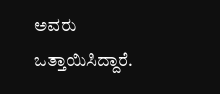ಅವರು ಒತ್ತಾಯಿಸಿದ್ದಾರೆ.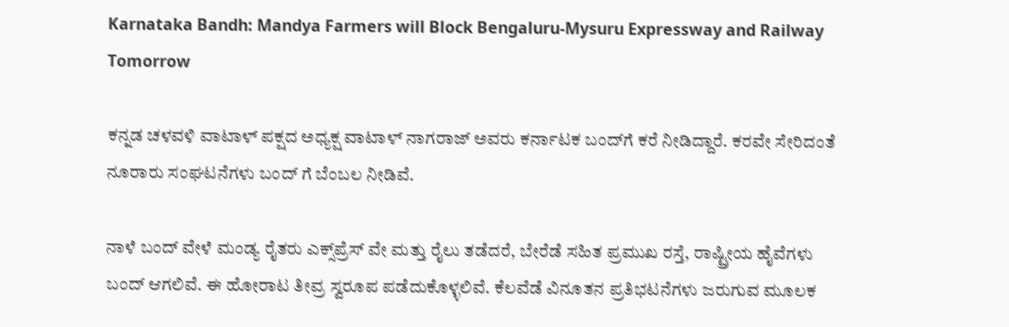Karnataka Bandh: Mandya Farmers will Block Bengaluru-Mysuru Expressway and Railway Tomorrow

ಕನ್ನಡ ಚಳವಳಿ ವಾಟಾಳ್ ಪಕ್ಷದ ಅಧ್ಯಕ್ಷ ವಾಟಾಳ್ ನಾಗರಾಜ್ ಅವರು ಕರ್ನಾಟಕ ಬಂದ್‌ಗೆ ಕರೆ ನೀಡಿದ್ದಾರೆ. ಕರವೇ ಸೇರಿದಂತೆ ನೂರಾರು ಸಂಘಟನೆಗಳು ಬಂದ್ ಗೆ ಬೆಂಬಲ ನೀಡಿವೆ.

ನಾಳೆ ಬಂದ್ ವೇಳೆ ಮಂಡ್ಯ ರೈತರು ಎಕ್ಸ್‌ಪ್ರೆಸ್‌ ವೇ ಮತ್ತು ರೈಲು ತಡೆದರೆ, ಬೇರೆಡೆ ಸಹಿತ ಪ್ರಮುಖ ರಸ್ತೆ, ರಾಷ್ಟ್ರೀಯ ಹೈವೆಗಳು ಬಂದ್ ಆಗಲಿವೆ. ಈ ಹೋರಾಟ ತೀವ್ರ ಸ್ವರೂಪ ಪಡೆದುಕೊಳ್ಳಲಿವೆ. ಕೆಲವೆಡೆ ವಿನೂತನ ಪ್ರತಿಭಟನೆಗಳು ಜರುಗುವ ಮೂಲಕ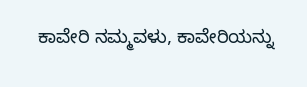ಕಾವೇರಿ ನಮ್ಮವಳು, ಕಾವೇರಿಯನ್ನು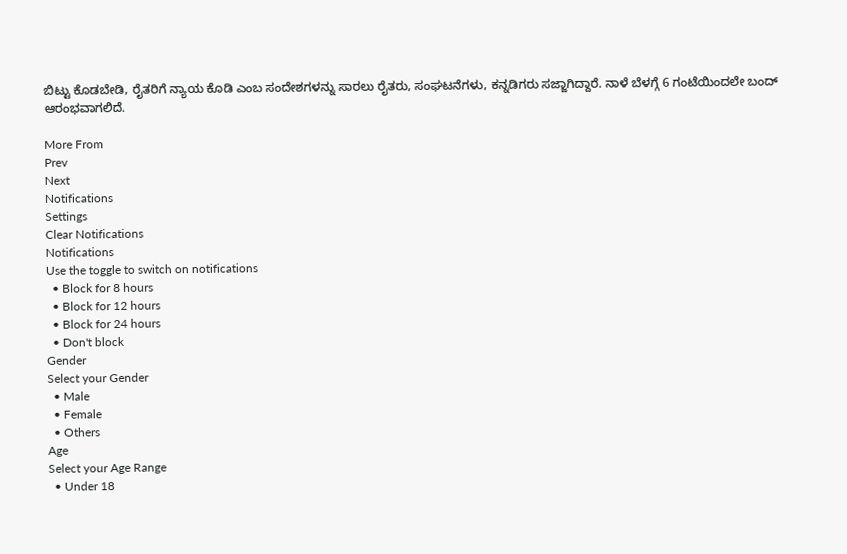ಬಿಟ್ಟು ಕೊಡಬೇಡಿ, ರೈತರಿಗೆ ನ್ಯಾಯ ಕೊಡಿ ಎಂಬ ಸಂದೇಶಗಳನ್ನು ಸಾರಲು ರೈತರು, ಸಂಘಟನೆಗಳು, ಕನ್ನಡಿಗರು ಸಜ್ಜಾಗಿದ್ದಾರೆ. ನಾಳೆ ಬೆಳಗ್ಗೆ 6 ಗಂಟೆಯಿಂದಲೇ ಬಂದ್ ಆರಂಭವಾಗಲಿದೆ.

More From
Prev
Next
Notifications
Settings
Clear Notifications
Notifications
Use the toggle to switch on notifications
  • Block for 8 hours
  • Block for 12 hours
  • Block for 24 hours
  • Don't block
Gender
Select your Gender
  • Male
  • Female
  • Others
Age
Select your Age Range
  • Under 18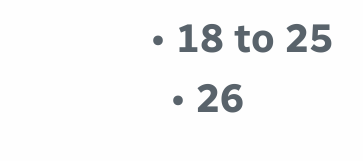• 18 to 25
  • 26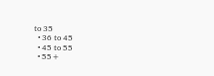to 35
  • 36 to 45
  • 45 to 55
  • 55+